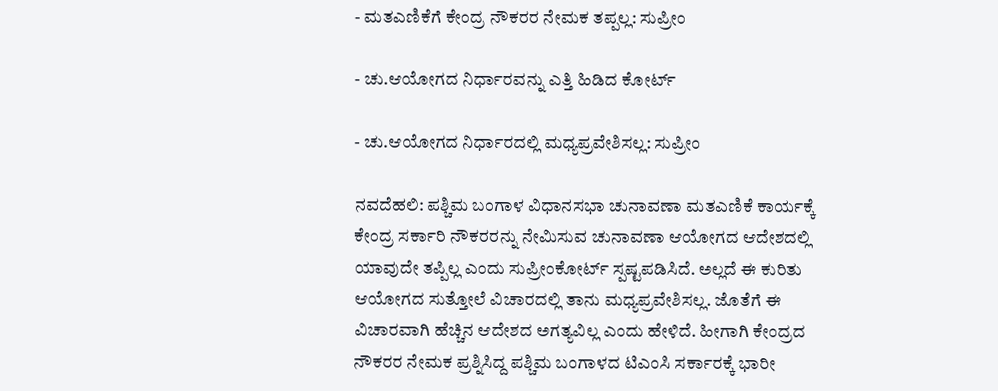- ಮತಎಣಿಕೆಗೆ ಕೇಂದ್ರ ನೌಕರರ ನೇಮಕ ತಪ್ಪಲ್ಲ: ಸುಪ್ರೀಂ

- ಚು.ಆಯೋಗದ ನಿರ್ಧಾರವನ್ನು ಎತ್ತಿ ಹಿಡಿದ ಕೋರ್ಟ್‌

- ಚು.ಆಯೋಗದ ನಿರ್ಧಾರದಲ್ಲಿ ಮಧ್ಯಪ್ರವೇಶಿಸಲ್ಲ: ಸುಪ್ರೀಂ

ನವದೆಹಲಿ: ಪಶ್ಚಿಮ ಬಂಗಾಳ ವಿಧಾನಸಭಾ ಚುನಾವಣಾ ಮತಎಣಿಕೆ ಕಾರ್ಯಕ್ಕೆ ಕೇಂದ್ರ ಸರ್ಕಾರಿ ನೌಕರರನ್ನು ನೇಮಿಸುವ ಚುನಾವಣಾ ಆಯೋಗದ ಆದೇಶದಲ್ಲಿ ಯಾವುದೇ ತಪ್ಪಿಲ್ಲ ಎಂದು ಸುಪ್ರೀಂಕೋರ್ಟ್‌ ಸ್ಪಷ್ಟಪಡಿಸಿದೆ. ಅಲ್ಲದೆ ಈ ಕುರಿತು ಆಯೋಗದ ಸುತ್ತೋಲೆ ವಿಚಾರದಲ್ಲಿ ತಾನು ಮಧ್ಯಪ್ರವೇಶಿಸಲ್ಲ. ಜೊತೆಗೆ ಈ ವಿಚಾರವಾಗಿ ಹೆಚ್ಚಿನ ಆದೇಶದ ಅಗತ್ಯವಿಲ್ಲ ಎಂದು ಹೇಳಿದೆ. ಹೀಗಾಗಿ ಕೇಂದ್ರದ ನೌಕರರ ನೇಮಕ ಪ್ರಶ್ನಿಸಿದ್ದ ಪಶ್ಚಿಮ ಬಂಗಾಳದ ಟಿಎಂಸಿ ಸರ್ಕಾರಕ್ಕೆ ಭಾರೀ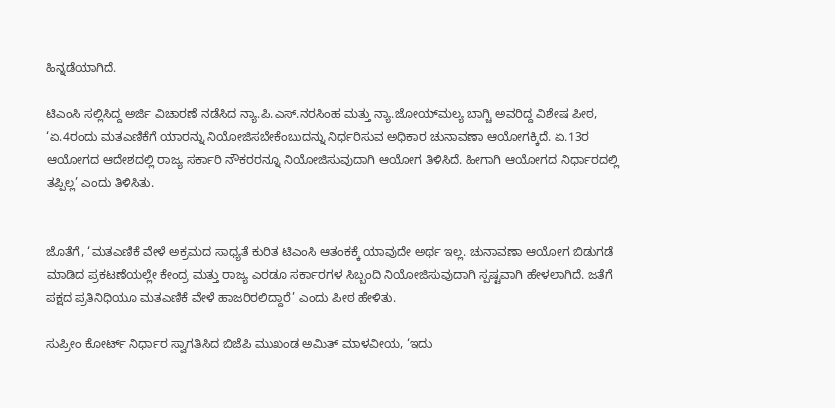ಹಿನ್ನಡೆಯಾಗಿದೆ.

ಟಿಎಂಸಿ ಸಲ್ಲಿಸಿದ್ದ ಅರ್ಜಿ ವಿಚಾರಣೆ ನಡೆಸಿದ ನ್ಯಾ.ಪಿ.ಎಸ್‌.ನರಸಿಂಹ ಮತ್ತು ನ್ಯಾ.ಜೋಯ್‌ಮಲ್ಯ ಬಾಗ್ಚಿ ಅವರಿದ್ದ ವಿಶೇಷ ಪೀಠ, ‘ಏ.4ರಂದು ಮತಎಣಿಕೆಗೆ ಯಾರನ್ನು ನಿಯೋಜಿಸಬೇಕೆಂಬುದನ್ನು ನಿರ್ಧರಿಸುವ ಅಧಿಕಾರ ಚುನಾವಣಾ ಆಯೋಗಕ್ಕಿದೆ. ಏ.13ರ ಆಯೋಗದ ಆದೇಶದಲ್ಲಿ ರಾಜ್ಯ ಸರ್ಕಾರಿ ನೌಕರರನ್ನೂ ನಿಯೋಜಿಸುವುದಾಗಿ ಆಯೋಗ ತಿಳಿಸಿದೆ. ಹೀಗಾಗಿ ಆಯೋಗದ ನಿರ್ಧಾರದಲ್ಲಿ ತಪ್ಪಿಲ್ಲ’ ಎಂದು ತಿಳಿಸಿತು.


ಜೊತೆಗೆ, ‘ಮತಎಣಿಕೆ ವೇಳೆ ಅಕ್ರಮದ ಸಾಧ್ಯತೆ ಕುರಿತ ಟಿಎಂಸಿ ಆತಂಕಕ್ಕೆ ಯಾವುದೇ ಅರ್ಥ ಇಲ್ಲ. ಚುನಾವಣಾ ಆಯೋಗ ಬಿಡುಗಡೆ ಮಾಡಿದ ಪ್ರಕಟಣೆಯಲ್ಲೇ ಕೇಂದ್ರ ಮತ್ತು ರಾಜ್ಯ ಎರಡೂ ಸರ್ಕಾರಗಳ ಸಿಬ್ಬಂದಿ ನಿಯೋಜಿಸುವುದಾಗಿ ಸ್ಪಷ್ಟವಾಗಿ ಹೇಳಲಾಗಿದೆ. ಜತೆಗೆ ಪಕ್ಷದ ಪ್ರತಿನಿಧಿಯೂ ಮತಎಣಿಕೆ ವೇಳೆ ಹಾಜರಿರಲಿದ್ದಾರೆ’ ಎಂದು ಪೀಠ ಹೇಳಿತು.

ಸುಪ್ರೀಂ ಕೋರ್ಟ್‌ ನಿರ್ಧಾರ ಸ್ವಾಗತಿಸಿದ ಬಿಜೆಪಿ ಮುಖಂಡ ಅಮಿತ್‌ ಮಾಳವೀಯ, ‘ಇದು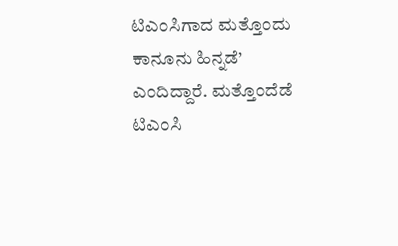ಟಿಎಂಸಿಗಾದ ಮತ್ತೊಂದು ಕಾನೂನು ಹಿನ್ನಡೆ’ ಎಂದಿದ್ದಾರೆ. ಮತ್ತೊಂದೆಡೆ ಟಿಎಂಸಿ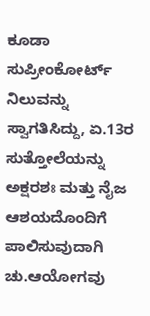ಕೂಡಾ ಸುಪ್ರೀಂಕೋರ್ಟ್‌ ನಿಲುವನ್ನು ಸ್ವಾಗತಿಸಿದ್ದು, ಏ.13ರ ಸುತ್ತೋಲೆಯನ್ನು ಅಕ್ಷರಶಃ ಮತ್ತು ನೈಜ ಆಶಯದೊಂದಿಗೆ ಪಾಲಿಸುವುದಾಗಿ ಚು.ಆಯೋಗವು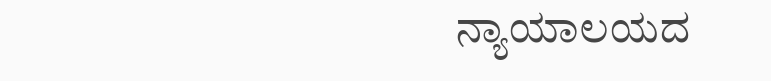ನ್ಯಾಯಾಲಯದ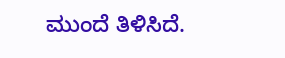ಮುಂದೆ ತಿಳಿಸಿದೆ.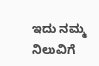ಇದು ನಮ್ಮ ನಿಲುವಿಗೆ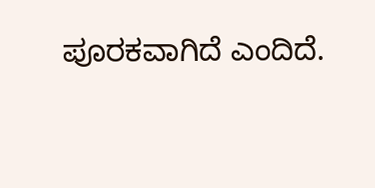ಪೂರಕವಾಗಿದೆ ಎಂದಿದೆ.